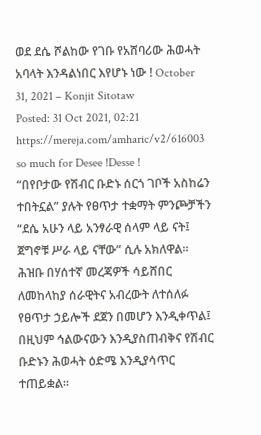ወደ ደሴ ሾልከው የገቡ የአሸባሪው ሕወሓት አባላት እንዳልነበር እየሆኑ ነው ! October 31, 2021 – Konjit Sitotaw
Posted: 31 Oct 2021, 02:21
https://mereja.com/amharic/v2/616003
so much for Desee !Desse !
“በየቦታው የሽብር ቡድኑ ሰርጎ ገቦች አስከሬን ተበትኗል” ያሉት የፀጥታ ተቋማት ምንጮቻችን “ደሴ አሁን ላይ አንፃራዊ ሰላም ላይ ናት፤ ጀግኖቹ ሥራ ላይ ናቸው” ሲሉ አክለዋል። ሕዝቡ በሃሰተኛ መረጃዎች ሳይሸበር ለመከላከያ ሰራዊትና አብረውት ለተሰለፉ የፀጥታ ኃይሎች ደጀን በመሆን እንዲቀጥል፤ በዚህም ኅልውናውን እንዲያስጠብቅና የሽብር ቡድኑን ሕወሓት ዕድሜ እንዲያሳጥር ተጠይቋል።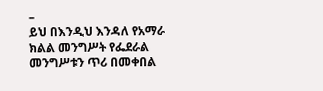–
ይህ በእንዲህ እንዳለ የአማራ ክልል መንግሥት የፌደራል መንግሥቱን ጥሪ በመቀበል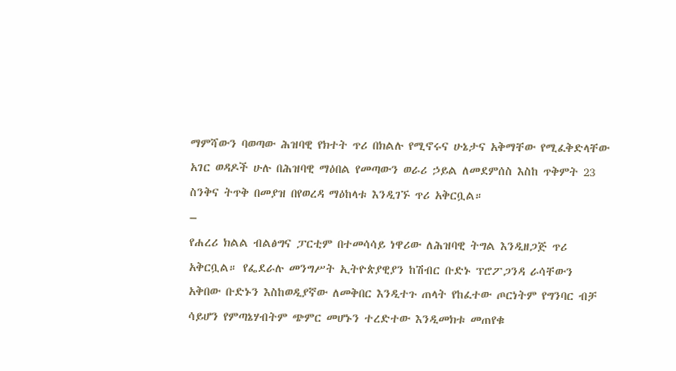ማምሻውን ባወጣው ሕዝባዊ የክተት ጥሪ በክልሉ የሚኖሩና ሁኔታና አቅማቸው የሚፈቅድላቸው አገር ወዳዶች ሁሉ በሕዝባዊ ማዕበል የመጣውን ወራሪ ኃይል ለመደምሰስ እስከ ጥቅምት 23 ስንቅና ትጥቅ በመያዝ በየወረዳ ማዕከላቱ እንዲገኙ ጥሪ አቅርቧል።
–
የሐረሪ ክልል ብልፅግና ፓርቲም በተመሳሳይ ነዋሪው ለሕዝባዊ ትግል እንዲዘጋጅ ጥሪ አቅርቧል። የፌደራሉ መንግሥት ኢትዮጵያዊያን ከሽብር ቡድኑ ፕሮፖጋንዳ ራሳቸውን አቅበው ቡድኑን እስከወዲያኛው ለመቅበር እንዲተጉ ጠላት የከፈተው ጦርነትም የግንባር ብቻ ሳይሆን የምጣኔሃብትም ጭምር መሆኑን ተረድተው እንዲመክቱ መጠየቁ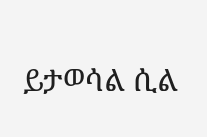ይታወሳል ሲል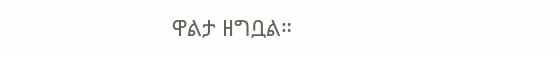ዋልታ ዘግቧል።